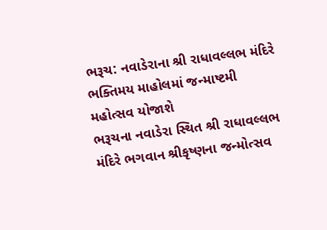ભરૂચ: નવાડેરાના શ્રી રાધાવલ્લભ મંદિરે ભક્તિમય માહોલમાં જન્માષ્ટમી મહોત્સવ યોજાશે
ભરૂચના નવાડેરા સ્થિત શ્રી રાધાવલ્લભ મંદિરે ભગવાન શ્રીકૃષ્ણના જન્મોત્સવ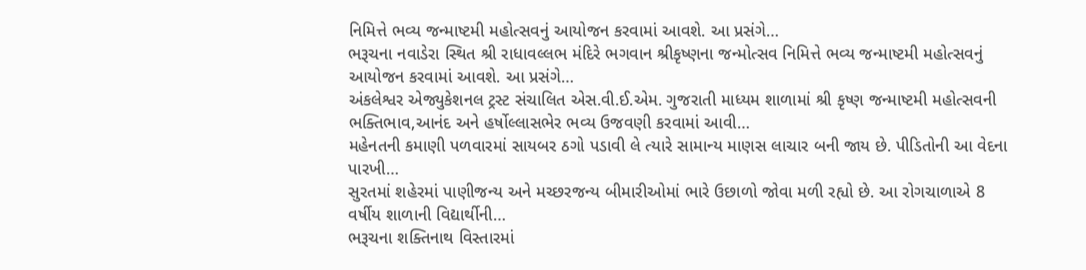નિમિત્તે ભવ્ય જન્માષ્ટમી મહોત્સવનું આયોજન કરવામાં આવશે. આ પ્રસંગે…
ભરૂચના નવાડેરા સ્થિત શ્રી રાધાવલ્લભ મંદિરે ભગવાન શ્રીકૃષ્ણના જન્મોત્સવ નિમિત્તે ભવ્ય જન્માષ્ટમી મહોત્સવનું આયોજન કરવામાં આવશે. આ પ્રસંગે…
અંકલેશ્વર એજ્યુકેશનલ ટ્રસ્ટ સંચાલિત એસ.વી.ઈ.એમ. ગુજરાતી માધ્યમ શાળામાં શ્રી કૃષ્ણ જન્માષ્ટમી મહોત્સવની ભક્તિભાવ,આનંદ અને હર્ષોલ્લાસભેર ભવ્ય ઉજવણી કરવામાં આવી…
મહેનતની કમાણી પળવારમાં સાયબર ઠગો પડાવી લે ત્યારે સામાન્ય માણસ લાચાર બની જાય છે. પીડિતોની આ વેદના પારખી…
સુરતમાં શહેરમાં પાણીજન્ય અને મચ્છરજન્ય બીમારીઓમાં ભારે ઉછાળો જોવા મળી રહ્યો છે. આ રોગચાળાએ 8 વર્ષીય શાળાની વિદ્યાર્થીની…
ભરૂચના શક્તિનાથ વિસ્તારમાં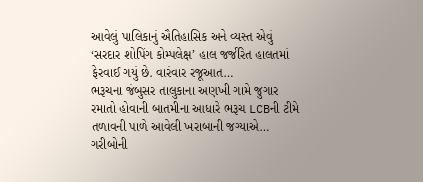આવેલું પાલિકાનું ઐતિહાસિક અને વ્યસ્ત એવું ‘સરદાર શોપિંગ કોમ્પલેક્ષ’ હાલ જર્જરિત હાલતમાં ફેરવાઈ ગયું છે. વારંવાર રજૂઆત…
ભરૂચના જંબુસર તાલુકાના અણખી ગામે જુગાર રમાતો હોવાની બાતમીના આધારે ભરૂચ LCBની ટીમે તળાવની પાળે આવેલી ખરાબાની જગ્યાએ…
ગરીબોની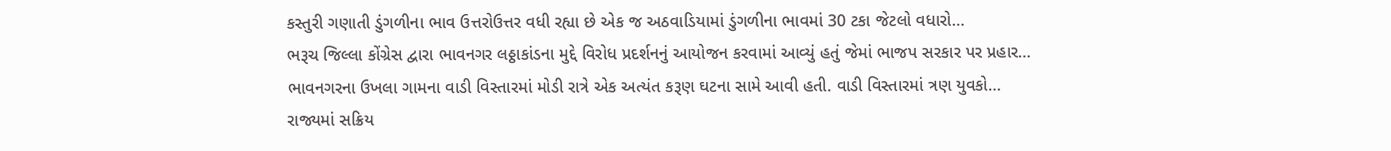કસ્તુરી ગણાતી ડુંગળીના ભાવ ઉત્તરોઉત્તર વધી રહ્યા છે એક જ અઠવાડિયામાં ડુંગળીના ભાવમાં 30 ટકા જેટલો વધારો…
ભરૂચ જિલ્લા કોંગ્રેસ દ્વારા ભાવનગર લઠ્ઠાકાંડના મુદ્દે વિરોધ પ્રદર્શનનું આયોજન કરવામાં આવ્યું હતું જેમાં ભાજપ સરકાર પર પ્રહાર…
ભાવનગરના ઉખલા ગામના વાડી વિસ્તારમાં મોડી રાત્રે એક અત્યંત કરૂણ ઘટના સામે આવી હતી. વાડી વિસ્તારમાં ત્રણ યુવકો…
રાજ્યમાં સક્રિય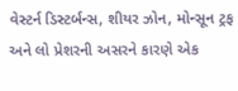વેસ્ટર્ન ડિસ્ટર્બન્સ, શીયર ઝોન, મોન્સૂન ટ્રફ અને લો પ્રેશરની અસરને કારણે એક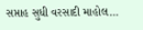સપ્તાહ સુધી વરસાદી માહોલ…